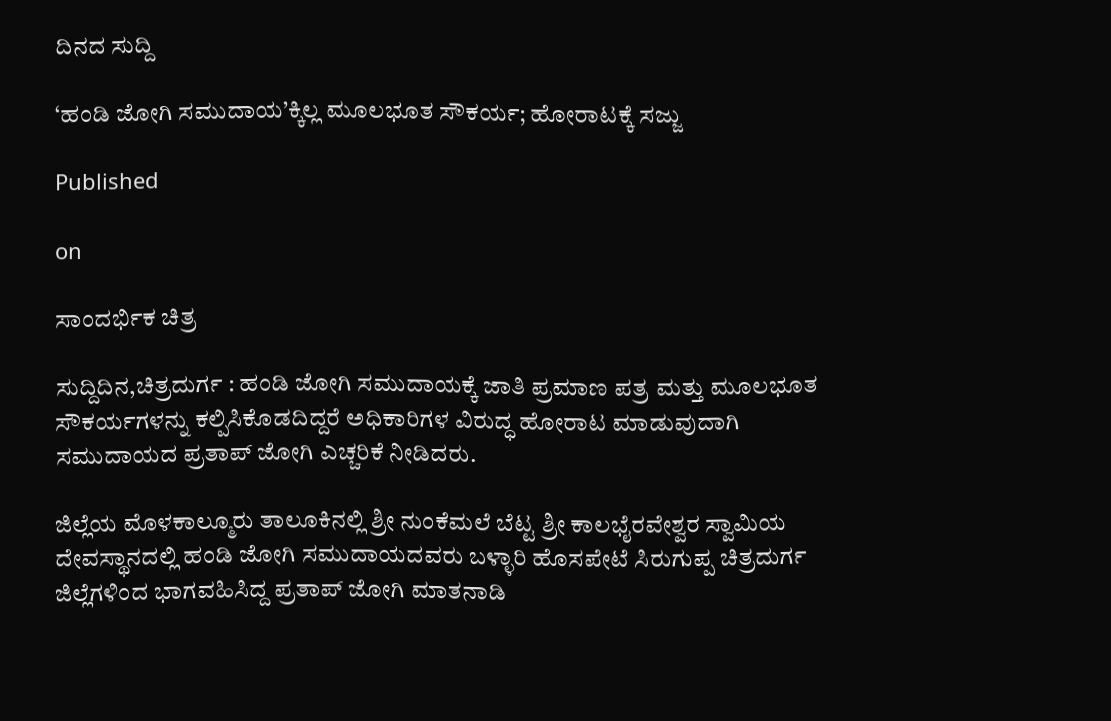ದಿನದ ಸುದ್ದಿ

‘ಹಂಡಿ ಜೋಗಿ ಸಮುದಾಯ’ಕ್ಕಿಲ್ಲ ಮೂಲಭೂತ ಸೌಕರ್ಯ; ಹೋರಾಟಕ್ಕೆ ಸಜ್ಜು

Published

on

ಸಾಂದರ್ಭಿಕ ಚಿತ್ರ

ಸುದ್ದಿದಿನ,ಚಿತ್ರದುರ್ಗ : ಹಂಡಿ ಜೋಗಿ ಸಮುದಾಯಕ್ಕೆ ಜಾತಿ ಪ್ರಮಾಣ ಪತ್ರ ಮತ್ತು ಮೂಲಭೂತ ಸೌಕರ್ಯಗಳನ್ನು ಕಲ್ಪಿಸಿಕೊಡದಿದ್ದರೆ ಅಧಿಕಾರಿಗಳ ವಿರುದ್ಧ ಹೋರಾಟ ಮಾಡುವುದಾಗಿ ಸಮುದಾಯದ ಪ್ರತಾಪ್ ಜೋಗಿ ಎಚ್ಚರಿಕೆ ನೀಡಿದರು.

ಜಿಲ್ಲೆಯ ಮೊಳಕಾಲ್ಮೂರು ತಾಲೂಕಿನಲ್ಲಿ ಶ್ರೀ ನುಂಕೆಮಲೆ ಬೆಟ್ಟ ಶ್ರೀ ಕಾಲಭೈರವೇಶ್ವರ ಸ್ವಾಮಿಯ ದೇವಸ್ಥಾನದಲ್ಲಿ ಹಂಡಿ ಜೋಗಿ ಸಮುದಾಯದವರು ಬಳ್ಳಾರಿ ಹೊಸಪೇಟೆ ಸಿರುಗುಪ್ಪ ಚಿತ್ರದುರ್ಗ ಜಿಲ್ಲೆಗಳಿಂದ ಭಾಗವಹಿಸಿದ್ದ ಪ್ರತಾಪ್ ಜೋಗಿ ಮಾತನಾಡಿ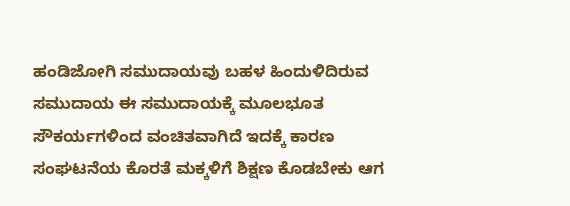ಹಂಡಿಜೋಗಿ ಸಮುದಾಯವು ಬಹಳ ಹಿಂದುಳಿದಿರುವ ಸಮುದಾಯ ಈ ಸಮುದಾಯಕ್ಕೆ ಮೂಲಭೂತ ಸೌಕರ್ಯಗಳಿಂದ ವಂಚಿತವಾಗಿದೆ ಇದಕ್ಕೆ ಕಾರಣ ಸಂಘಟನೆಯ ಕೊರತೆ ಮಕ್ಕಳಿಗೆ ಶಿಕ್ಷಣ ಕೊಡಬೇಕು ಆಗ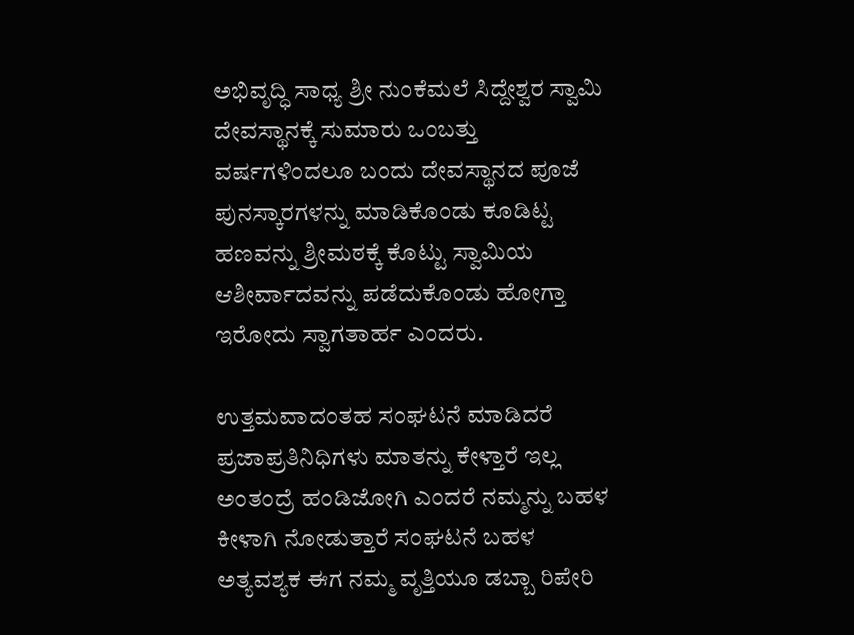ಅಭಿವೃದ್ಧಿ ಸಾಧ್ಯ ಶ್ರೀ ನುಂಕೆಮಲೆ ಸಿದ್ದೇಶ್ವರ ಸ್ವಾಮಿ ದೇವಸ್ಥಾನಕ್ಕೆ ಸುಮಾರು ಒಂಬತ್ತು ವರ್ಷಗಳಿಂದಲೂ ಬಂದು ದೇವಸ್ಥಾನದ ಪೂಜೆ ಪುನಸ್ಕಾರಗಳನ್ನು ಮಾಡಿಕೊಂಡು ಕೂಡಿಟ್ಟ ಹಣವನ್ನು ಶ್ರೀಮಠಕ್ಕೆ ಕೊಟ್ಟು ಸ್ವಾಮಿಯ ಆಶೀರ್ವಾದವನ್ನು ಪಡೆದುಕೊಂಡು ಹೋಗ್ತಾ ಇರೋದು ಸ್ವಾಗತಾರ್ಹ ಎಂದರು.

ಉತ್ತಮವಾದಂತಹ ಸಂಘಟನೆ ಮಾಡಿದರೆ ಪ್ರಜಾಪ್ರತಿನಿಧಿಗಳು ಮಾತನ್ನು ಕೇಳ್ತಾರೆ ಇಲ್ಲ ಅಂತಂದ್ರೆ ಹಂಡಿಜೋಗಿ ಎಂದರೆ ನಮ್ಮನ್ನು ಬಹಳ ಕೀಳಾಗಿ ನೋಡುತ್ತಾರೆ ಸಂಘಟನೆ ಬಹಳ ಅತ್ಯವಶ್ಯಕ ಈಗ ನಮ್ಮ ವೃತ್ತಿಯೂ ಡಬ್ಬಾ ರಿಪೇರಿ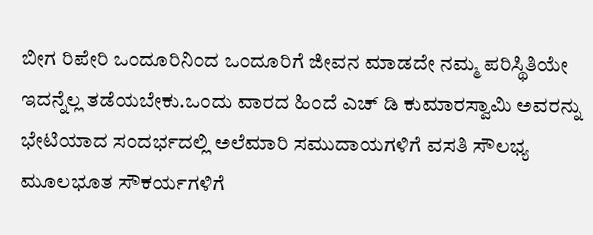ಬೀಗ ರಿಪೇರಿ ಒಂದೂರಿನಿಂದ ಒಂದೂರಿಗೆ ಜೀವನ ಮಾಡದೇ ನಮ್ಮ ಪರಿಸ್ಥಿತಿಯೇ ಇದನ್ನೆಲ್ಲ ತಡೆಯಬೇಕು.ಒಂದು ವಾರದ ಹಿಂದೆ ಎಚ್ ಡಿ ಕುಮಾರಸ್ವಾಮಿ ಅವರನ್ನು ಭೇಟಿಯಾದ ಸಂದರ್ಭದಲ್ಲಿ ಅಲೆಮಾರಿ ಸಮುದಾಯಗಳಿಗೆ ವಸತಿ ಸೌಲಭ್ಯ ಮೂಲಭೂತ ಸೌಕರ್ಯಗಳಿಗೆ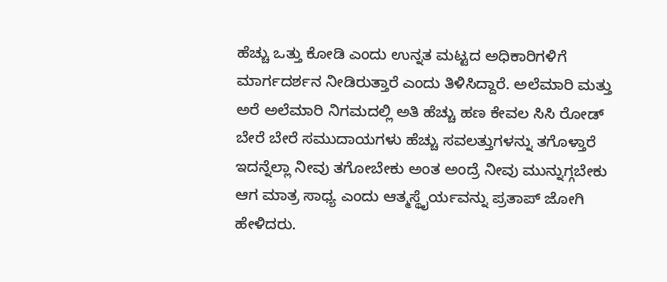ಹೆಚ್ಚು ಒತ್ತು ಕೋಡಿ ಎಂದು ಉನ್ನತ ಮಟ್ಟದ ಅಧಿಕಾರಿಗಳಿಗೆ ಮಾರ್ಗದರ್ಶನ ನೀಡಿರುತ್ತಾರೆ ಎಂದು ತಿಳಿಸಿದ್ದಾರೆ. ಅಲೆಮಾರಿ ಮತ್ತು ಅರೆ ಅಲೆಮಾರಿ ನಿಗಮದಲ್ಲಿ ಅತಿ ಹೆಚ್ಚು ಹಣ ಕೇವಲ ಸಿಸಿ ರೋಡ್ ಬೇರೆ ಬೇರೆ ಸಮುದಾಯಗಳು ಹೆಚ್ಚು ಸವಲತ್ತುಗಳನ್ನು ತಗೊಳ್ತಾರೆ ಇದನ್ನೆಲ್ಲಾ ನೀವು ತಗೋಬೇಕು ಅಂತ ಅಂದ್ರೆ ನೀವು ಮುನ್ನುಗ್ಗಬೇಕು ಆಗ ಮಾತ್ರ ಸಾಧ್ಯ ಎಂದು ಆತ್ಮಸ್ಥೈರ್ಯವನ್ನು ಪ್ರತಾಪ್ ಜೋಗಿ ಹೇಳಿದರು.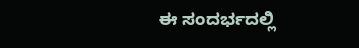ಈ ಸಂದರ್ಭದಲ್ಲಿ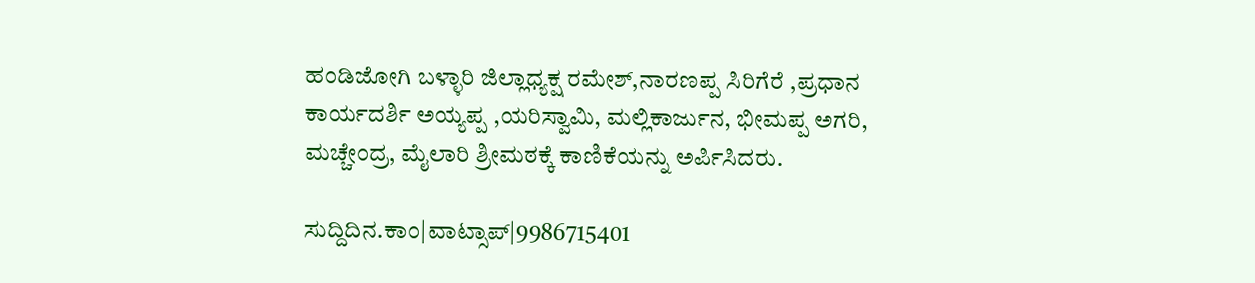ಹಂಡಿಜೋಗಿ ಬಳ್ಳಾರಿ ಜಿಲ್ಲಾಧ್ಯಕ್ಷ ರಮೇಶ್,ನಾರಣಪ್ಪ ಸಿರಿಗೆರೆ ,ಪ್ರಧಾನ ಕಾರ್ಯದರ್ಶಿ ಅಯ್ಯಪ್ಪ ,ಯರಿಸ್ವಾಮಿ, ಮಲ್ಲಿಕಾರ್ಜುನ, ಭೀಮಪ್ಪ ಅಗರಿ, ಮಚ್ಚೇಂದ್ರ, ಮೈಲಾರಿ ಶ್ರೀಮಠಕ್ಕೆ ಕಾಣಿಕೆಯನ್ನು ಅರ್ಪಿಸಿದರು.

ಸುದ್ದಿದಿನ.ಕಾಂ|ವಾಟ್ಸಾಪ್|9986715401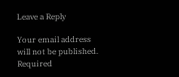Leave a Reply

Your email address will not be published. Required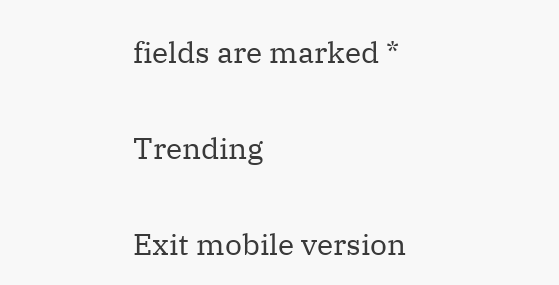fields are marked *

Trending

Exit mobile version